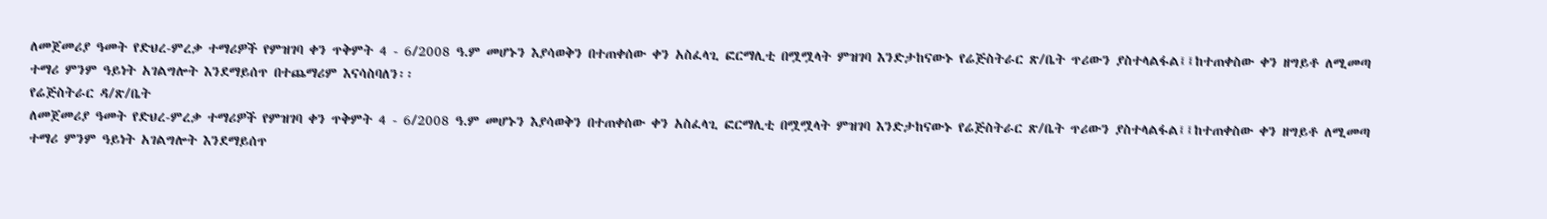ለመጀመሪያ ዓመት የድህረ-ምረቃ ተማሪዎች የምዝገባ ቀን ጥቅምት 4 - 6/2008 ዓ.ም መሆኑን እያሳወቅን በተጠቀሰው ቀን አስፈላጊ ፎርማሊቲ በሟሟላት ምዝገባ እንድታከናውኑ የሬጅስትራር ጽ/ቤት ጥሪውን ያስተላልፋል፤፤ከተጠቀስው ቀን ዘግይቶ ለሚመጣ ተማሪ ምንም ዓይነት አገልግሎት እንደማይሰጥ በተጨማሪም እናሳስባለን፡፡
የሬጅስትራር ዳ/ጽ/ቤት
ለመጀመሪያ ዓመት የድህረ-ምረቃ ተማሪዎች የምዝገባ ቀን ጥቅምት 4 - 6/2008 ዓ.ም መሆኑን እያሳወቅን በተጠቀሰው ቀን አስፈላጊ ፎርማሊቲ በሟሟላት ምዝገባ እንድታከናውኑ የሬጅስትራር ጽ/ቤት ጥሪውን ያስተላልፋል፤፤ከተጠቀስው ቀን ዘግይቶ ለሚመጣ ተማሪ ምንም ዓይነት አገልግሎት እንደማይሰጥ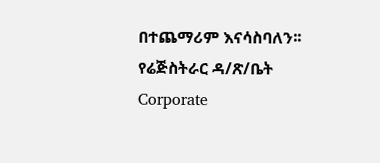በተጨማሪም እናሳስባለን፡፡
የሬጅስትራር ዳ/ጽ/ቤት
Corporate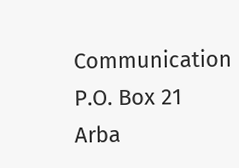Communication
P.O. Box 21
Arba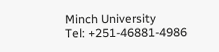Minch University
Tel: +251-46881-4986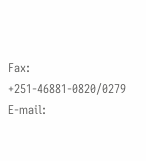Fax: +251-46881-0820/0279
E-mail: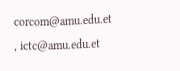corcom@amu.edu.et , ictc@amu.edu.et